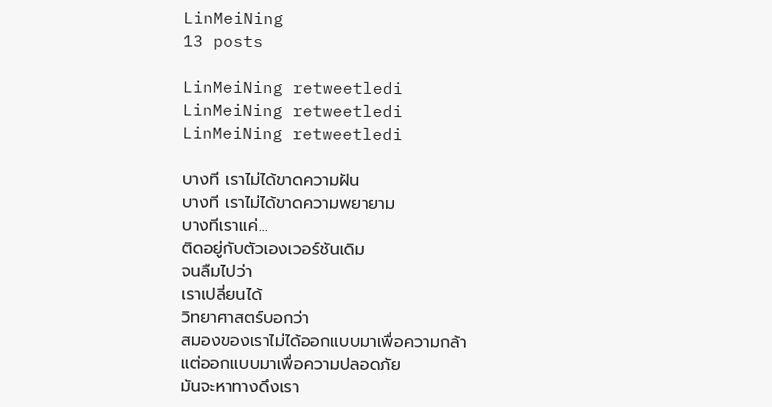LinMeiNing
13 posts

LinMeiNing retweetledi
LinMeiNing retweetledi
LinMeiNing retweetledi

บางที เราไม่ได้ขาดความฝัน
บางที เราไม่ได้ขาดความพยายาม
บางทีเราแค่...
ติดอยู่กับตัวเองเวอร์ชันเดิม
จนลืมไปว่า
เราเปลี่ยนได้
วิทยาศาสตร์บอกว่า
สมองของเราไม่ได้ออกแบบมาเพื่อความกล้า
แต่ออกแบบมาเพื่อความปลอดภัย
มันจะหาทางดึงเรา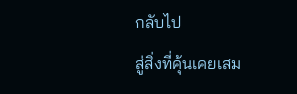กลับไป
สู่สิ่งที่คุ้นเคยเสม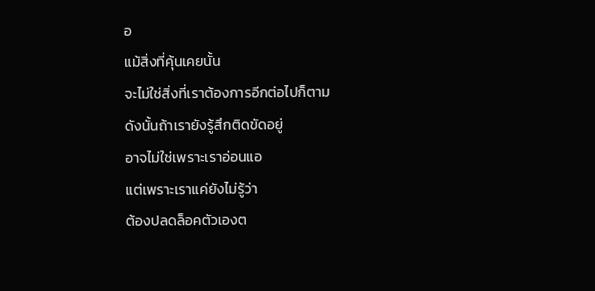อ
แม้สิ่งที่คุ้นเคยนั้น
จะไม่ใช่สิ่งที่เราต้องการอีกต่อไปก็ตาม
ดังนั้นถ้าเรายังรู้สึกติดขัดอยู่
อาจไม่ใช่เพราะเราอ่อนแอ
แต่เพราะเราแค่ยังไม่รู้ว่า
ต้องปลดล็อคตัวเองต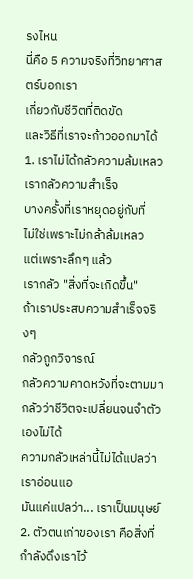รงไหน
นี่คือ 5 ความจริงที่วิทยาศาสตร์บอกเรา
เกี่ยวกับชีวิตที่ติดขัด
และวิธีที่เราจะก้าวออกมาได้
1. เราไม่ได้กลัวความล้มเหลว เรากลัวความสำเร็จ
บางครั้งที่เราหยุดอยู่กับที่
ไม่ใช่เพราะไม่กล้าล้มเหลว
แต่เพราะลึกๆ แล้ว
เรากลัว "สิ่งที่จะเกิดขึ้น"
ถ้าเราประสบความสำเร็จจริงๆ
กลัวถูกวิจารณ์
กลัวความคาดหวังที่จะตามมา
กลัวว่าชีวิตจะเปลี่ยนจนจำตัวเองไม่ได้
ความกลัวเหล่านี้ไม่ได้แปลว่าเราอ่อนแอ
มันแค่แปลว่า... เราเป็นมนุษย์
2. ตัวตนเก่าของเรา คือสิ่งที่กำลังดึงเราไว้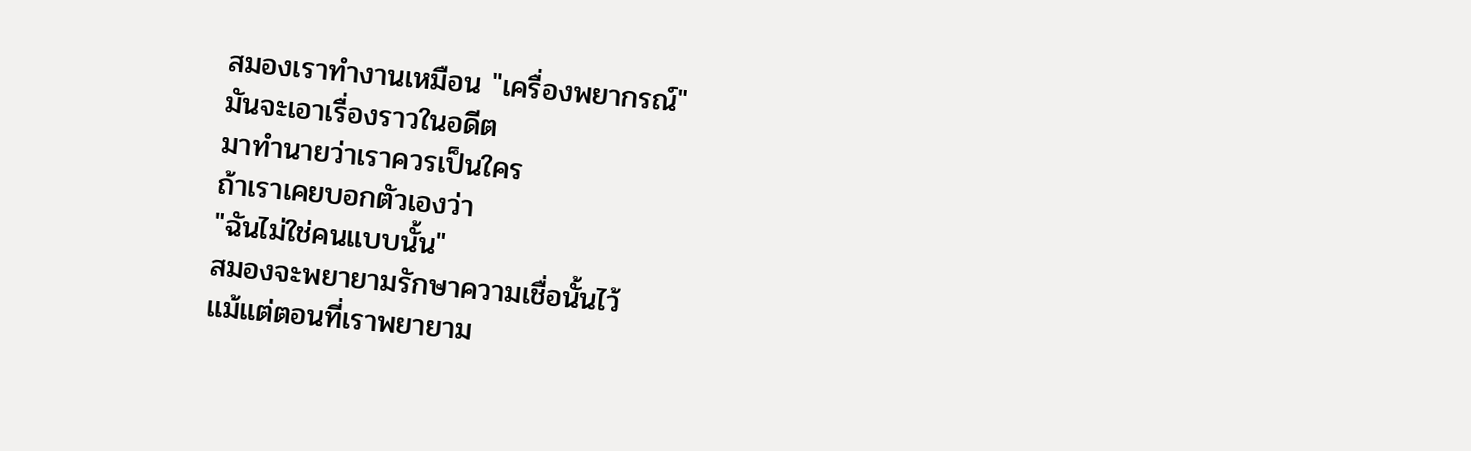สมองเราทำงานเหมือน "เครื่องพยากรณ์"
มันจะเอาเรื่องราวในอดีต
มาทำนายว่าเราควรเป็นใคร
ถ้าเราเคยบอกตัวเองว่า
"ฉันไม่ใช่คนแบบนั้น"
สมองจะพยายามรักษาความเชื่อนั้นไว้
แม้แต่ตอนที่เราพยายาม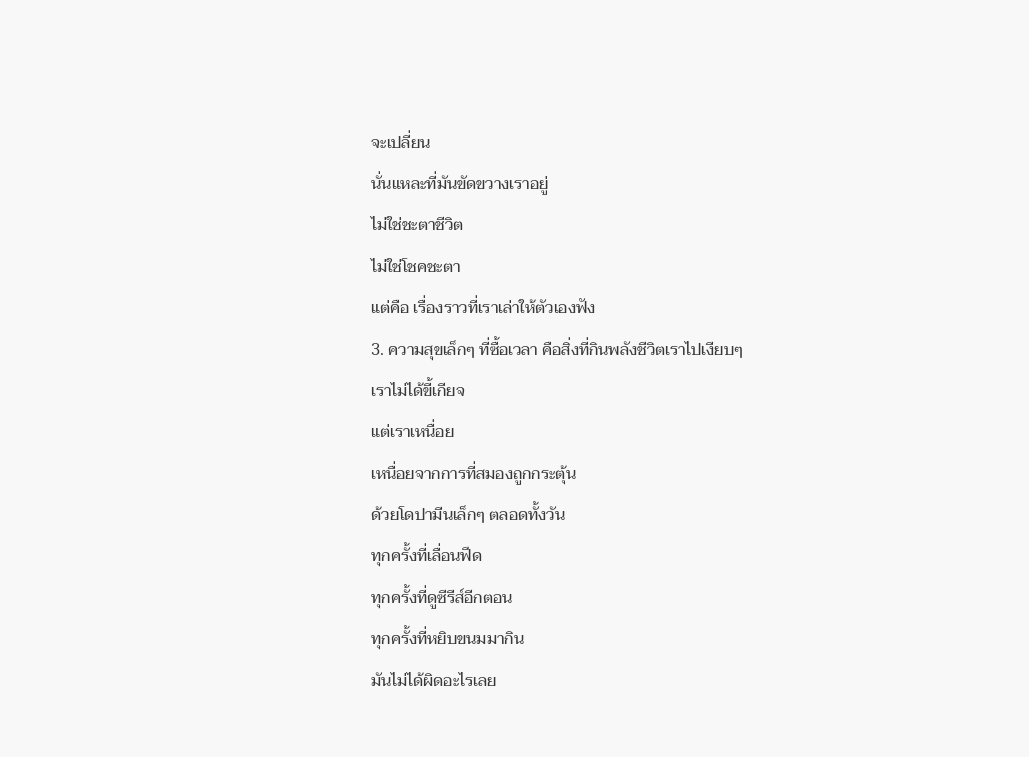จะเปลี่ยน
นั่นแหละที่มันขัดขวางเราอยู่
ไม่ใช่ชะตาชีวิต
ไม่ใช่โชคชะตา
แต่คือ เรื่องราวที่เราเล่าให้ตัวเองฟัง
3. ความสุขเล็กๆ ที่ซื้อเวลา คือสิ่งที่กินพลังชีวิตเราไปเงียบๆ
เราไม่ได้ขี้เกียจ
แต่เราเหนื่อย
เหนื่อยจากการที่สมองถูกกระตุ้น
ด้วยโดปามีนเล็กๆ ตลอดทั้งวัน
ทุกครั้งที่เลื่อนฟีด
ทุกครั้งที่ดูซีรีส์อีกตอน
ทุกครั้งที่หยิบขนมมากิน
มันไม่ได้ผิดอะไรเลย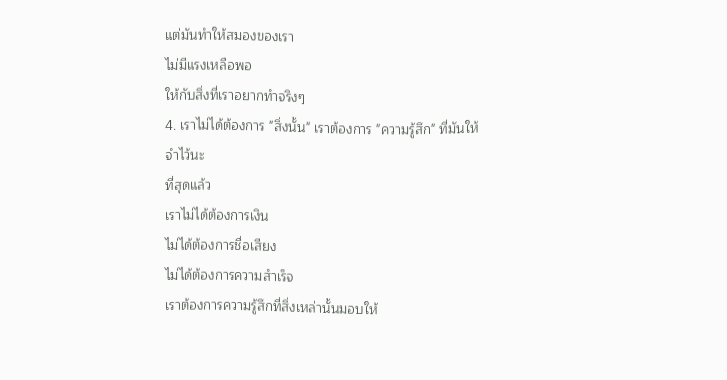แต่มันทำให้สมองของเรา
ไม่มีแรงเหลือพอ
ให้กับสิ่งที่เราอยากทำจริงๆ
4. เราไม่ได้ต้องการ "สิ่งนั้น" เราต้องการ "ความรู้สึก" ที่มันให้
จำไว้นะ
ที่สุดแล้ว
เราไม่ได้ต้องการเงิน
ไม่ได้ต้องการชื่อเสียง
ไม่ได้ต้องการความสำเร็จ
เราต้องการความรู้สึกที่สิ่งเหล่านั้นมอบให้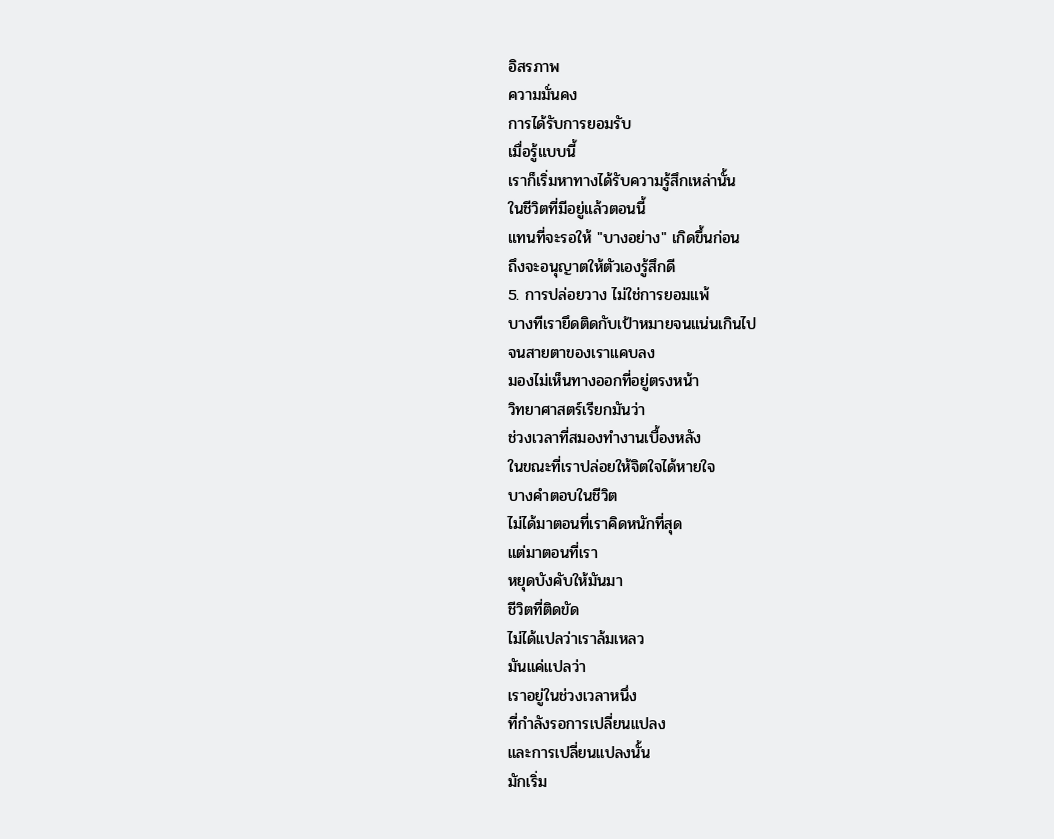อิสรภาพ
ความมั่นคง
การได้รับการยอมรับ
เมื่อรู้แบบนี้
เราก็เริ่มหาทางได้รับความรู้สึกเหล่านั้น
ในชีวิตที่มีอยู่แล้วตอนนี้
แทนที่จะรอให้ "บางอย่าง" เกิดขึ้นก่อน
ถึงจะอนุญาตให้ตัวเองรู้สึกดี
5. การปล่อยวาง ไม่ใช่การยอมแพ้
บางทีเรายึดติดกับเป้าหมายจนแน่นเกินไป
จนสายตาของเราแคบลง
มองไม่เห็นทางออกที่อยู่ตรงหน้า
วิทยาศาสตร์เรียกมันว่า
ช่วงเวลาที่สมองทำงานเบื้องหลัง
ในขณะที่เราปล่อยให้จิตใจได้หายใจ
บางคำตอบในชีวิต
ไม่ได้มาตอนที่เราคิดหนักที่สุด
แต่มาตอนที่เรา
หยุดบังคับให้มันมา
ชีวิตที่ติดขัด
ไม่ได้แปลว่าเราล้มเหลว
มันแค่แปลว่า
เราอยู่ในช่วงเวลาหนึ่ง
ที่กำลังรอการเปลี่ยนแปลง
และการเปลี่ยนแปลงนั้น
มักเริ่ม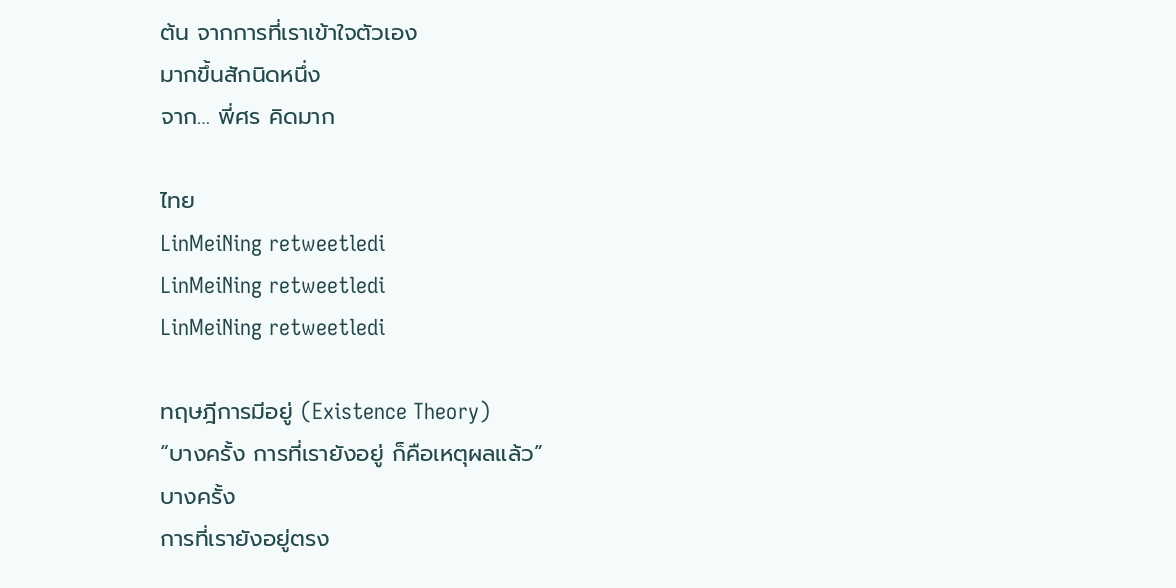ต้น จากการที่เราเข้าใจตัวเอง
มากขึ้นสักนิดหนึ่ง
จาก… พี่ศร คิดมาก

ไทย
LinMeiNing retweetledi
LinMeiNing retweetledi
LinMeiNing retweetledi

ทฤษฎีการมีอยู่ (Existence Theory)
“บางครั้ง การที่เรายังอยู่ ก็คือเหตุผลแล้ว”
บางครั้ง
การที่เรายังอยู่ตรง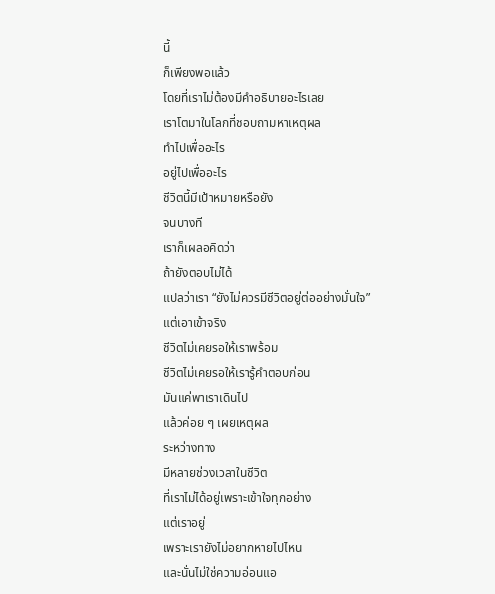นี้
ก็เพียงพอแล้ว
โดยที่เราไม่ต้องมีคำอธิบายอะไรเลย
เราโตมาในโลกที่ชอบถามหาเหตุผล
ทำไปเพื่ออะไร
อยู่ไปเพื่ออะไร
ชีวิตนี้มีเป้าหมายหรือยัง
จนบางที
เราก็เผลอคิดว่า
ถ้ายังตอบไม่ได้
แปลว่าเรา “ยังไม่ควรมีชีวิตอยู่ต่ออย่างมั่นใจ”
แต่เอาเข้าจริง
ชีวิตไม่เคยรอให้เราพร้อม
ชีวิตไม่เคยรอให้เรารู้คำตอบก่อน
มันแค่พาเราเดินไป
แล้วค่อย ๆ เผยเหตุผล
ระหว่างทาง
มีหลายช่วงเวลาในชีวิต
ที่เราไม่ได้อยู่เพราะเข้าใจทุกอย่าง
แต่เราอยู่
เพราะเรายังไม่อยากหายไปไหน
และนั่นไม่ใช่ความอ่อนแอ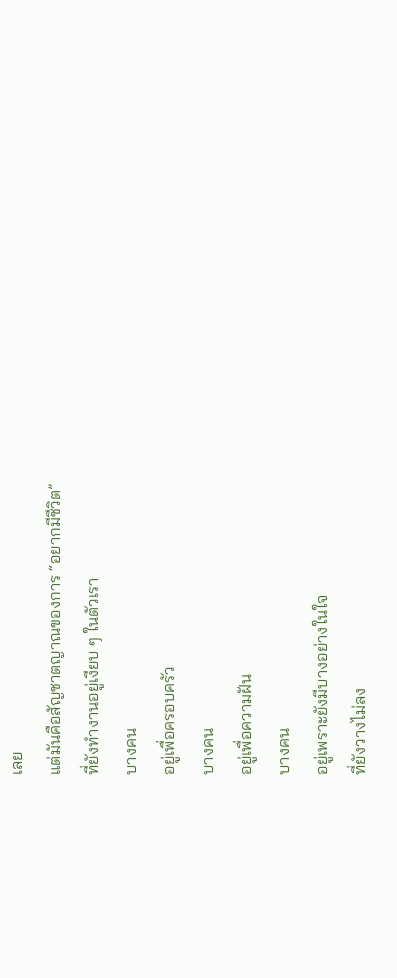เลย
แต่มันคือสัญชาตญาณของการ “อยากมีชีวิต”
ที่ยังทำงานอยู่เงียบ ๆ ในตัวเรา
บางคน
อยู่เพื่อครอบครัว
บางคน
อยู่เพื่อความฝัน
บางคน
อยู่เพราะยังมีบางอย่างในใจ
ที่ยังวางไม่ลง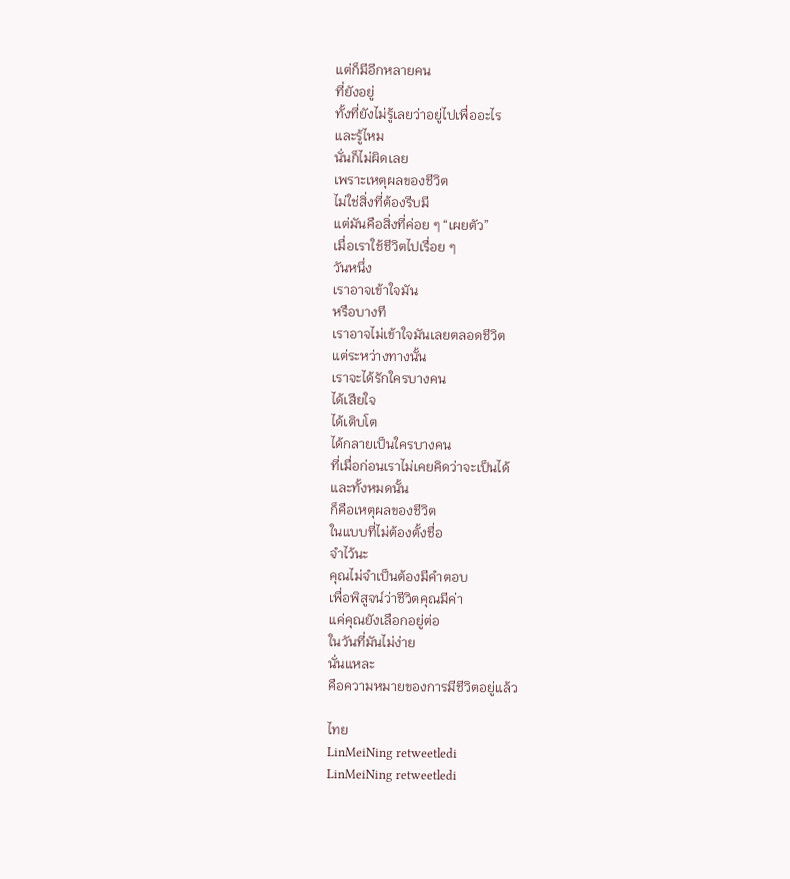แต่ก็มีอีกหลายคน
ที่ยังอยู่
ทั้งที่ยังไม่รู้เลยว่าอยู่ไปเพื่ออะไร
และรู้ไหม
นั่นก็ไม่ผิดเลย
เพราะเหตุผลของชีวิต
ไม่ใช่สิ่งที่ต้องรีบมี
แต่มันคือสิ่งที่ค่อย ๆ “เผยตัว”
เมื่อเราใช้ชีวิตไปเรื่อย ๆ
วันหนึ่ง
เราอาจเข้าใจมัน
หรือบางที
เราอาจไม่เข้าใจมันเลยตลอดชีวิต
แต่ระหว่างทางนั้น
เราจะได้รักใครบางคน
ได้เสียใจ
ได้เติบโต
ได้กลายเป็นใครบางคน
ที่เมื่อก่อนเราไม่เคยคิดว่าจะเป็นได้
และทั้งหมดนั้น
ก็คือเหตุผลของชีวิต
ในแบบที่ไม่ต้องตั้งชื่อ
จำไว้นะ
คุณไม่จำเป็นต้องมีคำตอบ
เพื่อพิสูจน์ว่าชีวิตคุณมีค่า
แค่คุณยังเลือกอยู่ต่อ
ในวันที่มันไม่ง่าย
นั่นแหละ
คือความหมายของการมีชีวิตอยู่แล้ว

ไทย
LinMeiNing retweetledi
LinMeiNing retweetledi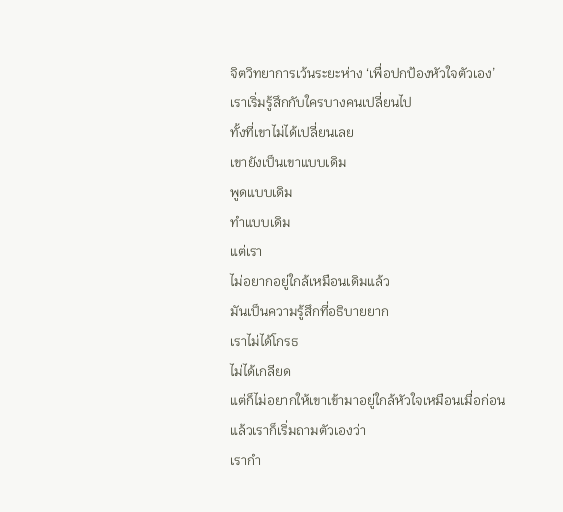จิตวิทยาการเว้นระยะห่าง ‘เพื่อปกป้องหัวใจตัวเอง’
เราเริ่มรู้สึกกับใครบางคนเปลี่ยนไป
ทั้งที่เขาไม่ได้เปลี่ยนเลย
เขายังเป็นเขาแบบเดิม
พูดแบบเดิม
ทำแบบเดิม
แต่เรา
ไม่อยากอยู่ใกล้เหมือนเดิมแล้ว
มันเป็นความรู้สึกที่อธิบายยาก
เราไม่ได้โกรธ
ไม่ได้เกลียด
แต่ก็ไม่อยากให้เขาเข้ามาอยู่ใกล้หัวใจเหมือนเมื่อก่อน
แล้วเราก็เริ่มถามตัวเองว่า
เรากำ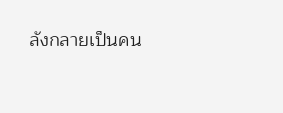ลังกลายเป็นคน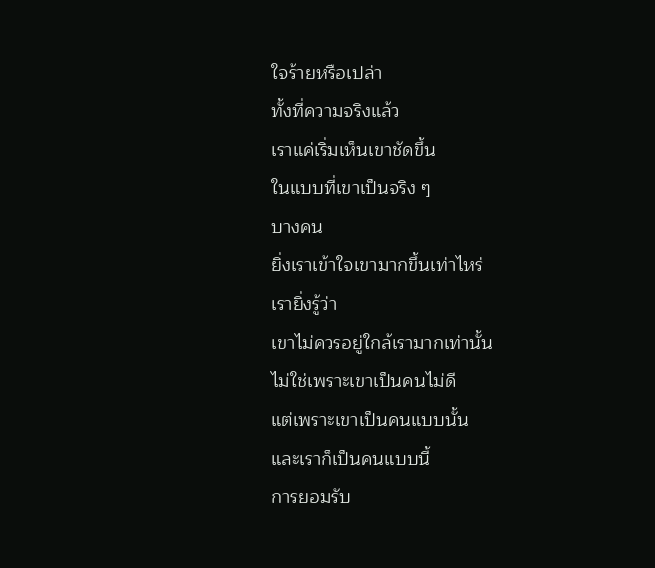ใจร้ายหรือเปล่า
ทั้งที่ความจริงแล้ว
เราแค่เริ่มเห็นเขาชัดขึ้น
ในแบบที่เขาเป็นจริง ๆ
บางคน
ยิ่งเราเข้าใจเขามากขึ้นเท่าไหร่
เรายิ่งรู้ว่า
เขาไม่ควรอยู่ใกล้เรามากเท่านั้น
ไม่ใช่เพราะเขาเป็นคนไม่ดี
แต่เพราะเขาเป็นคนแบบนั้น
และเราก็เป็นคนแบบนี้
การยอมรับ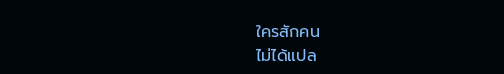ใครสักคน
ไม่ได้แปล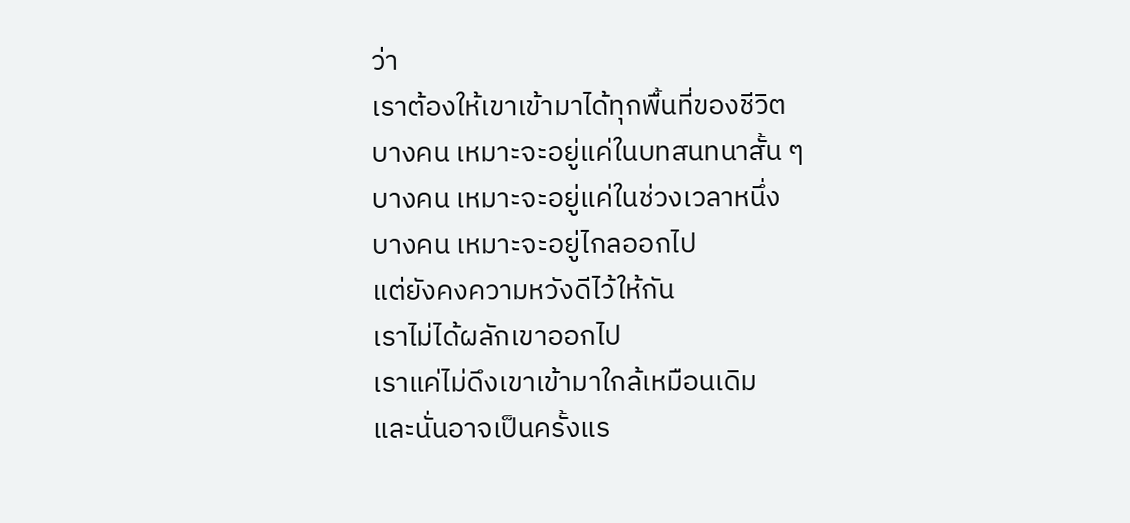ว่า
เราต้องให้เขาเข้ามาได้ทุกพื้นที่ของชีวิต
บางคน เหมาะจะอยู่แค่ในบทสนทนาสั้น ๆ
บางคน เหมาะจะอยู่แค่ในช่วงเวลาหนึ่ง
บางคน เหมาะจะอยู่ไกลออกไป
แต่ยังคงความหวังดีไว้ให้กัน
เราไม่ได้ผลักเขาออกไป
เราแค่ไม่ดึงเขาเข้ามาใกล้เหมือนเดิม
และนั่นอาจเป็นครั้งแร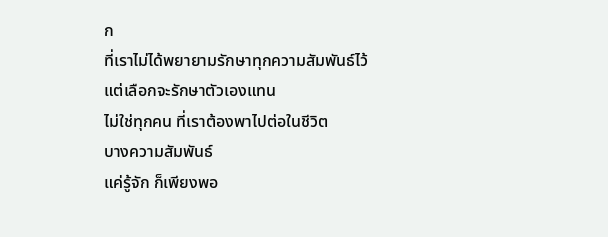ก
ที่เราไม่ได้พยายามรักษาทุกความสัมพันธ์ไว้
แต่เลือกจะรักษาตัวเองแทน
ไม่ใช่ทุกคน ที่เราต้องพาไปต่อในชีวิต
บางความสัมพันธ์
แค่รู้จัก ก็เพียงพอ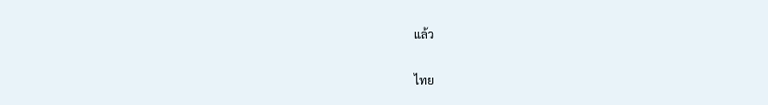แล้ว

ไทย